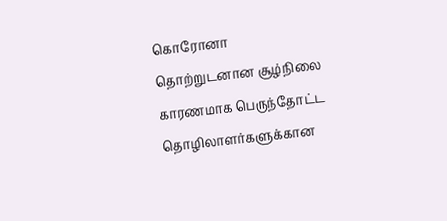கொரோனா தொற்றுடனான சூழ்நிலை காரணமாக பெருந்தோட்ட தொழிலாளர்களுக்கான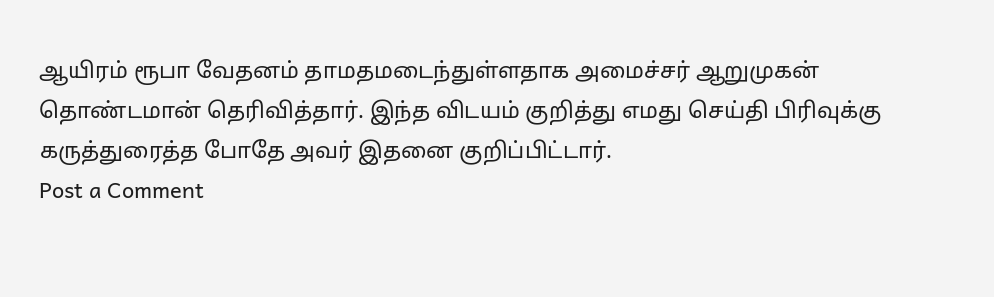ஆயிரம் ரூபா வேதனம் தாமதமடைந்துள்ளதாக அமைச்சர் ஆறுமுகன் தொண்டமான் தெரிவித்தார். இந்த விடயம் குறித்து எமது செய்தி பிரிவுக்கு கருத்துரைத்த போதே அவர் இதனை குறிப்பிட்டார்.
Post a Comment